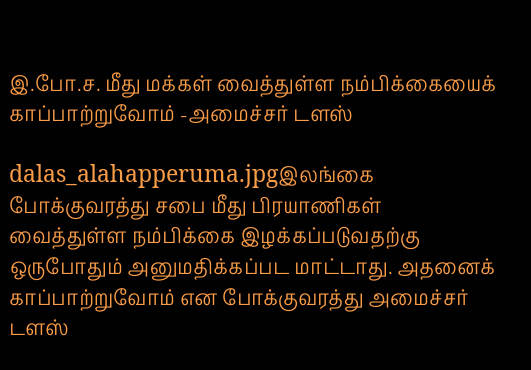இ.போ.ச. மீது மக்கள் வைத்துள்ள நம்பிக்கையைக் காப்பாற்றுவோம் -அமைச்சர் டளஸ்

dalas_alahapperuma.jpgஇலங்கை போக்குவரத்து சபை மீது பிரயாணிகள் வைத்துள்ள நம்பிக்கை இழக்கப்படுவதற்கு ஒருபோதும் அனுமதிக்கப்பட மாட்டாது. அதனைக் காப்பாற்றுவோம் என போக்குவரத்து அமைச்சர் டளஸ்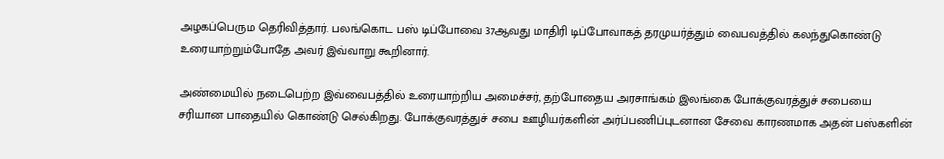அழகப்பெரும தெரிவித்தார். பலங்கொட பஸ் டிப்போவை 37ஆவது மாதிரி டிப்போவாகத் தரமுயர்த்தும் வைபவத்தில் கலந்துகொண்டு உரையாற்றும்போதே அவர் இவ்வாறு கூறினார்.

அண்மையில் நடைபெற்ற இவ்வைபத்தில் உரையாற்றிய அமைச்சர், தற்போதைய அரசாங்கம் இலங்கை போக்குவரத்துச் சபையை சரியான பாதையில் கொண்டு செல்கிறது. போக்குவரத்துச் சபை ஊழியர்களின் அர்ப்பணிப்புடனான சேவை காரணமாக அதன் பஸ்களின்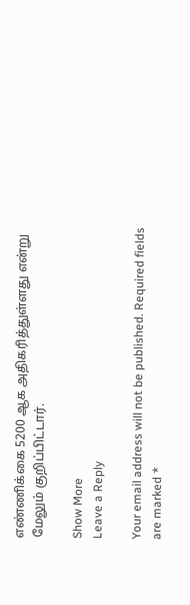எண்ணிக்கை 5200 ஆக அதிகரித்துள்ளது என்று மேலும் குறிப்பிட்டார்.

Show More
Leave a Reply

Your email address will not be published. Required fields are marked *